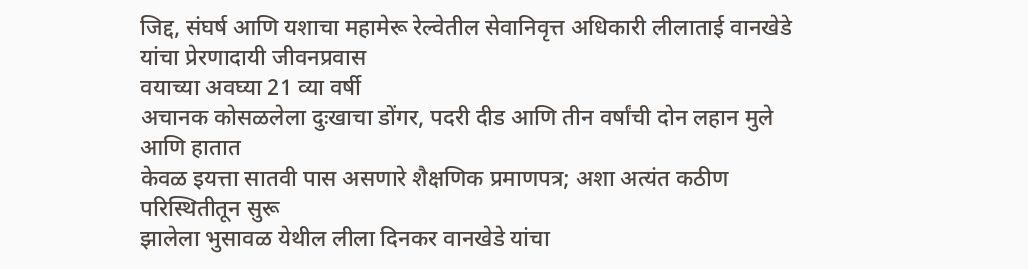जिद्द, संघर्ष आणि यशाचा महामेरू रेल्वेतील सेवानिवृत्त अधिकारी लीलाताई वानखेडे यांचा प्रेरणादायी जीवनप्रवास
वयाच्या अवघ्या 21 व्या वर्षी
अचानक कोसळलेला दुःखाचा डोंगर, पदरी दीड आणि तीन वर्षांची दोन लहान मुले आणि हातात
केवळ इयत्ता सातवी पास असणारे शैक्षणिक प्रमाणपत्र; अशा अत्यंत कठीण परिस्थितीतून सुरू
झालेला भुसावळ येथील लीला दिनकर वानखेडे यांचा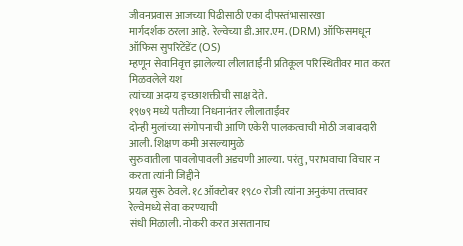जीवनप्रवास आजच्या पिढीसाठी एका दीपस्तंभासारखा
मार्गदर्शक ठरला आहे. रेल्वेच्या डी.आर.एम. (DRM) ऑफिसमधून ऑफिस सुपरिटेंडेंट (OS)
म्हणून सेवानिवृत्त झालेल्या लीलाताईंनी प्रतिकूल परिस्थितीवर मात करत मिळवलेले यश
त्यांच्या अदम्य इच्छाशक्तीची साक्ष देते.
१९७९ मध्ये पतीच्या निधनानंतर लीलाताईंवर
दोन्ही मुलांच्या संगोपनाची आणि एकेरी पालकत्वाची मोठी जबाबदारी आली. शिक्षण कमी असल्यामुळे
सुरुवातीला पावलोपावली अडचणी आल्या. परंतु, पराभवाचा विचार न करता त्यांनी जिद्दीने
प्रयत्न सुरू ठेवले. १८ ऑक्टोबर १९८० रोजी त्यांना अनुकंपा तत्त्वावर रेल्वेमध्ये सेवा करण्याची
संधी मिळाली. नोकरी करत असतानाच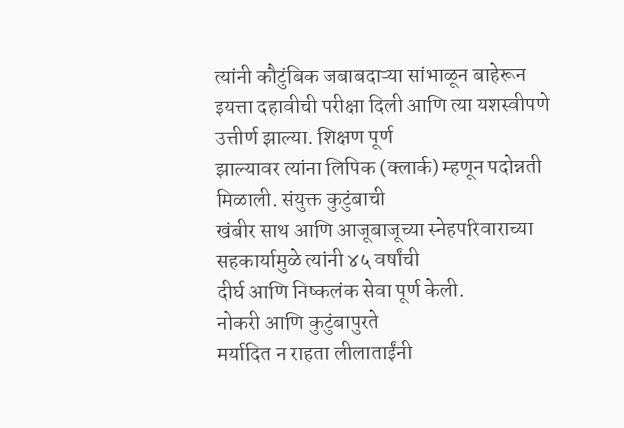त्यांनी कौटुंबिक जबाबदाऱ्या सांभाळून बाहेरून
इयत्ता दहावीची परीक्षा दिली आणि त्या यशस्वीपणे उत्तीर्ण झाल्या. शिक्षण पूर्ण
झाल्यावर त्यांना लिपिक (क्लार्क) म्हणून पदोन्नती मिळाली. संयुक्त कुटुंबाची
खंबीर साथ आणि आजूबाजूच्या स्नेहपरिवाराच्या सहकार्यामुळे त्यांनी ४५ वर्षांची
दीर्घ आणि निष्कलंक सेवा पूर्ण केली.
नोकरी आणि कुटुंबापुरते
मर्यादित न राहता लीलाताईंनी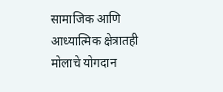सामाजिक आणि आध्यात्मिक क्षेत्रातही मोलाचे योगदान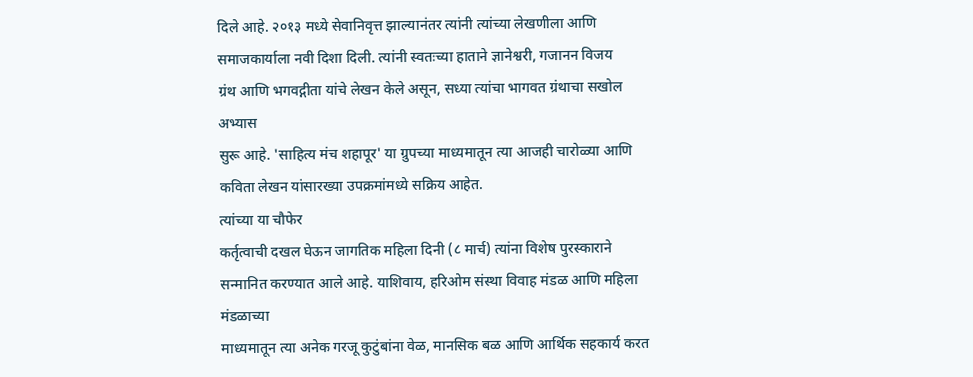दिले आहे. २०१३ मध्ये सेवानिवृत्त झाल्यानंतर त्यांनी त्यांच्या लेखणीला आणि
समाजकार्याला नवी दिशा दिली. त्यांनी स्वतःच्या हाताने ज्ञानेश्वरी, गजानन विजय
ग्रंथ आणि भगवद्गीता यांचे लेखन केले असून, सध्या त्यांचा भागवत ग्रंथाचा सखोल अभ्यास
सुरू आहे. 'साहित्य मंच शहापूर' या ग्रुपच्या माध्यमातून त्या आजही चारोळ्या आणि
कविता लेखन यांसारख्या उपक्रमांमध्ये सक्रिय आहेत.
त्यांच्या या चौफेर
कर्तृत्वाची दखल घेऊन जागतिक महिला दिनी (८ मार्च) त्यांना विशेष पुरस्काराने
सन्मानित करण्यात आले आहे. याशिवाय, हरिओम संस्था विवाह मंडळ आणि महिला मंडळाच्या
माध्यमातून त्या अनेक गरजू कुटुंबांना वेळ, मानसिक बळ आणि आर्थिक सहकार्य करत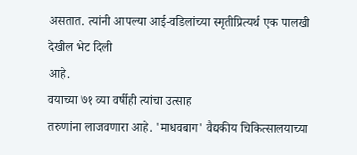असतात. त्यांनी आपल्या आई-वडिलांच्या स्मृतीप्रित्यर्थ एक पालखी देखील भेट दिली
आहे.
वयाच्या ७१ व्या वर्षीही त्यांचा उत्साह
तरुणांना लाजवणारा आहे. 'माधवबाग' वैद्यकीय चिकित्सालयाच्या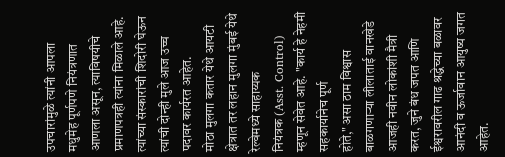उपचारांमुळे त्यांनी आपला
मधुमेह पूर्णपणे नियंत्रणात आणला असून, त्याविषयीचे प्रमाणपत्रही त्यांना मिळाले आहे.
त्यांच्या संस्कारांची शिदोरी घेऊन त्यांची दोन्ही मुले आज उच्च पदावर कार्यरत आहेत.
मोठा मुलगा कतार येथे आयटी क्षेत्रात तर लहान मुलगा मुंबई येथे रेल्वेमध्ये साहाय्यक
नियंत्रक (Asst. Control) म्हणून सेवेत आहे. "कार्य हे नेहमी सहकार्यानेच पूर्ण
होते," असा ठाम विश्वास बाळगणाऱ्या लीलाताई वानखेडे आजही नवीन लोकांशी मैत्री
करत, जुने बंध जपत आणि ईश्वरावरील गाढ श्रद्धेच्या बळावर आनंदी व ऊर्जावान आयुष्य जगत
आहेत.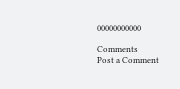00000000000

Comments
Post a Comment